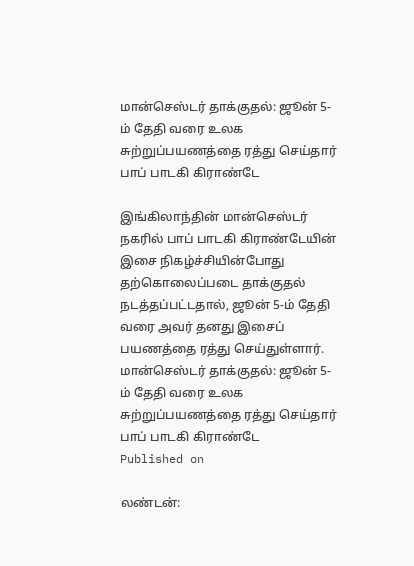மான்செஸ்டர் தாக்குதல்: ஜூன் 5-ம் தேதி வரை உலக சுற்றுப்பயணத்தை ரத்து செய்தார் பாப் பாடகி கிராண்டே

இங்கிலாந்தின் மான்செஸ்டர் நகரில் பாப் பாடகி கிராண்டேயின் இசை நிகழ்ச்சியின்போது தற்கொலைப்படை தாக்குதல் நடத்தப்பட்டதால், ஜூன் 5-ம் தேதி வரை அவர் தனது இசைப் பயணத்தை ரத்து செய்துள்ளார்.
மான்செஸ்டர் தாக்குதல்: ஜூன் 5-ம் தேதி வரை உலக சுற்றுப்பயணத்தை ரத்து செய்தார் பாப் பாடகி கிராண்டே
Published on

லண்டன்: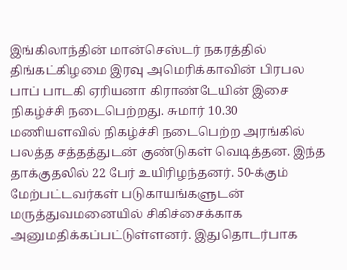இங்கிலாந்தின் மான்செஸ்டர் நகரத்தில் திங்கட்கிழமை இரவு அமெரிக்காவின் பிரபல பாப் பாடகி ஏரியனா கிராண்டேயின் இசை நிகழ்ச்சி நடைபெற்றது. சுமார் 10.30 மணியளவில் நிகழ்ச்சி நடைபெற்ற அரங்கில் பலத்த சத்தத்துடன் குண்டுகள் வெடித்தன. இந்த தாக்குதலில் 22 பேர் உயிரிழந்தனர். 50-க்கும் மேற்பட்டவர்கள் படுகாயங்களுடன் மருத்துவமனையில் சிகிச்சைக்காக அனுமதிக்கப்பட்டுள்ளனர். இதுதொடர்பாக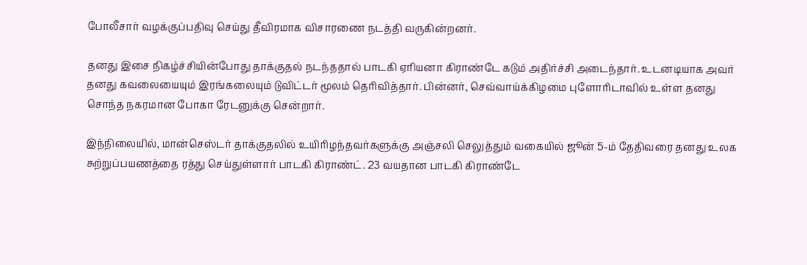போலீசார் வழக்குப்பதிவு செய்து தீவிரமாக விசாரணை நடத்தி வருகின்றனர்.

தனது இசை நிகழ்ச்சியின்போது தாக்குதல் நடந்ததால் பாடகி ஏரியனா கிராண்டே கடும் அதிர்ச்சி அடைந்தார். உடனடியாக அவர் தனது கவலையையும் இரங்கலையும் டுவிட்டர் மூலம் தெரிவித்தார். பின்னர், செவ்வாய்க்கிழமை புளோரிடாவில் உள்ள தனது சொந்த நகரமான போகா ரேடனுக்கு சென்றார்.

இந்நிலையில், மான்செஸ்டர் தாக்குதலில் உயிரிழந்தவர்களுக்கு அஞ்சலி செலுத்தும் வகையில் ஜூன் 5-ம் தேதிவரை தனது உலக சுற்றுப்பயணத்தை ரத்து செய்துள்ளார் பாடகி கிராண்ட். 23 வயதான பாடகி கிராண்டே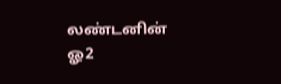லண்டனின் ஓ2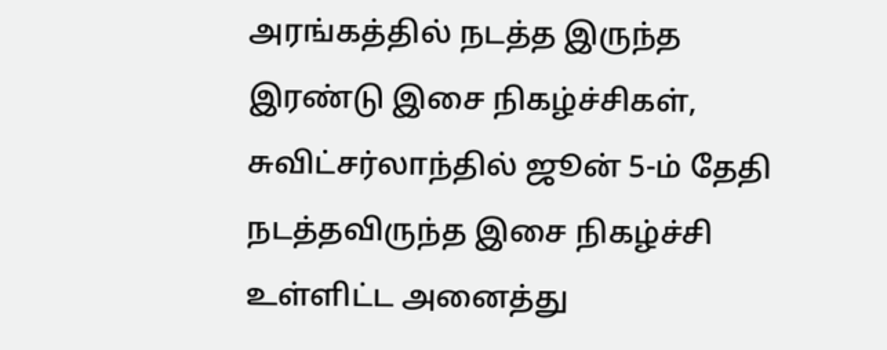அரங்கத்தில் நடத்த இருந்த இரண்டு இசை நிகழ்ச்சிகள், சுவிட்சர்லாந்தில் ஜூன் 5-ம் தேதி நடத்தவிருந்த இசை நிகழ்ச்சி உள்ளிட்ட அனைத்து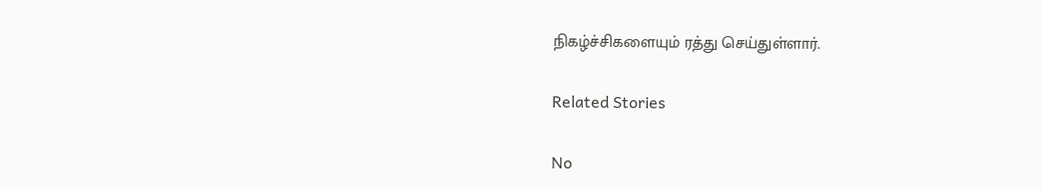நிகழ்ச்சிகளையும் ரத்து செய்துள்ளார்.

Related Stories

No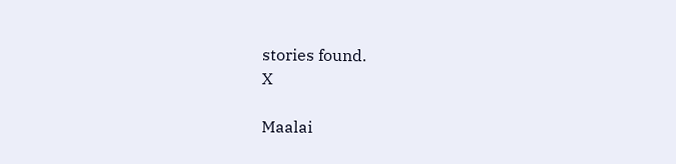stories found.
X

Maalai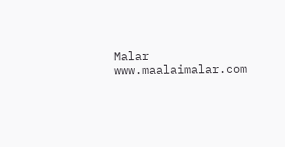Malar
www.maalaimalar.com